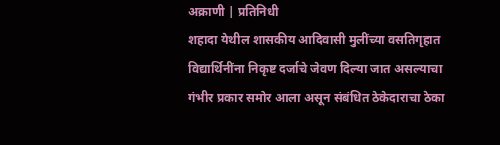अक्राणी | प्रतिनिधी
शहादा येथील शासकीय आदिवासी मुलींच्या वसतिगृहात विद्यार्थिनींना निकृष्ट दर्जाचे जेवण दिल्या जात असल्याचा गंभीर प्रकार समोर आला असून संबंधित ठेकेदाराचा ठेका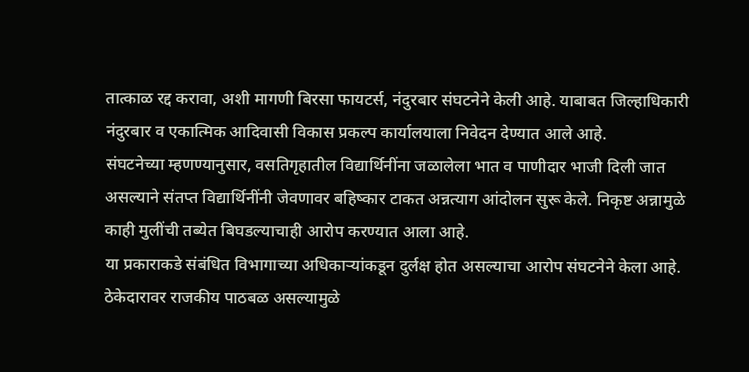तात्काळ रद्द करावा, अशी मागणी बिरसा फायटर्स, नंदुरबार संघटनेने केली आहे. याबाबत जिल्हाधिकारी नंदुरबार व एकात्मिक आदिवासी विकास प्रकल्प कार्यालयाला निवेदन देण्यात आले आहे.
संघटनेच्या म्हणण्यानुसार, वसतिगृहातील विद्यार्थिनींना जळालेला भात व पाणीदार भाजी दिली जात असल्याने संतप्त विद्यार्थिनींनी जेवणावर बहिष्कार टाकत अन्नत्याग आंदोलन सुरू केले. निकृष्ट अन्नामुळे काही मुलींची तब्येत बिघडल्याचाही आरोप करण्यात आला आहे.
या प्रकाराकडे संबंधित विभागाच्या अधिकाऱ्यांकडून दुर्लक्ष होत असल्याचा आरोप संघटनेने केला आहे. ठेकेदारावर राजकीय पाठबळ असल्यामुळे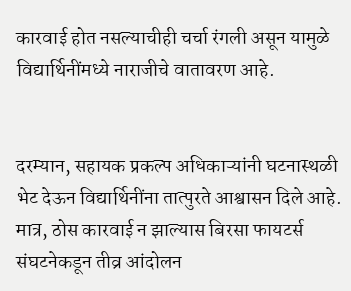कारवाई होत नसल्याचीही चर्चा रंगली असून यामुळे विद्यार्थिनींमध्ये नाराजीचे वातावरण आहे.


दरम्यान, सहायक प्रकल्प अधिकाऱ्यांनी घटनास्थळी भेट देऊन विद्यार्थिनींना तात्पुरते आश्वासन दिले आहे. मात्र, ठोस कारवाई न झाल्यास बिरसा फायटर्स संघटनेकडून तीव्र आंदोलन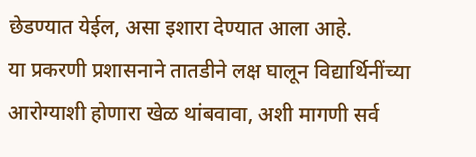छेडण्यात येईल, असा इशारा देण्यात आला आहे.
या प्रकरणी प्रशासनाने तातडीने लक्ष घालून विद्यार्थिनींच्या आरोग्याशी होणारा खेळ थांबवावा, अशी मागणी सर्व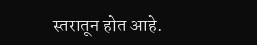स्तरातून होत आहे.